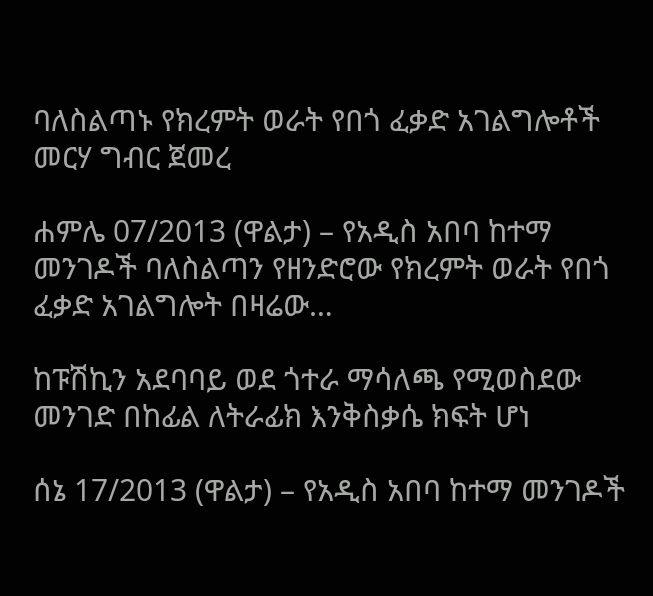ባለስልጣኑ የክረምት ወራት የበጎ ፈቃድ አገልግሎቶች መርሃ ግብር ጀመረ

ሐምሌ 07/2013 (ዋልታ) – የአዲስ አበባ ከተማ መንገዶች ባለስልጣን የዘንድሮው የክረምት ወራት የበጎ ፈቃድ አገልግሎት በዛሬው…

ከፑሽኪን አደባባይ ወደ ጎተራ ማሳለጫ የሚወስደው መንገድ በከፊል ለትራፊክ እንቅስቃሴ ክፍት ሆነ

ሰኔ 17/2013 (ዋልታ) – የአዲስ አበባ ከተማ መንገዶች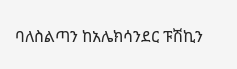ባለስልጣን ከአሌክሳንደር ፑሽኪን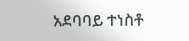አደባባይ ተነስቶ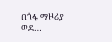በጎፋ ማዞሪያ ወደ…